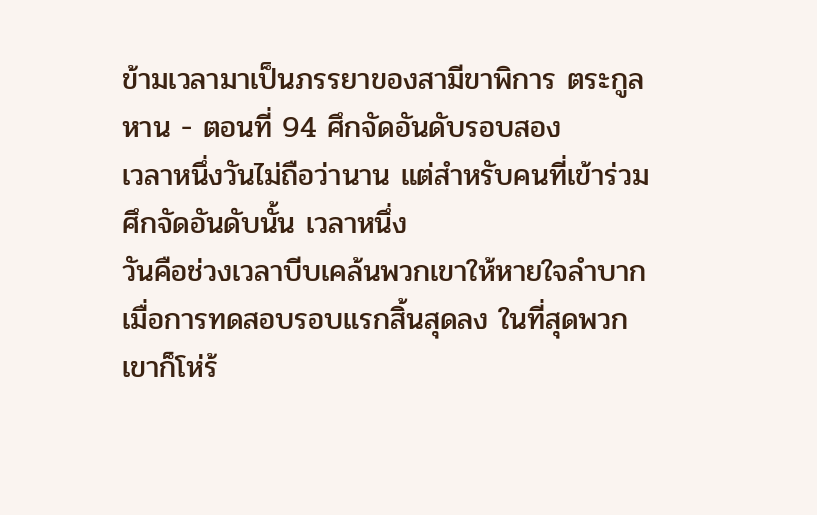ข้ามเวลามาเป็นภรรยาของสามีขาพิการ ตระกูลหาน - ตอนที่ 94 ศึกจัดอันดับรอบสอง
เวลาหนึ่งวันไม่ถือว่านาน แต่สำหรับคนที่เข้าร่วมศึกจัดอันดับนั้น เวลาหนึ่ง
วันคือช่วงเวลาบีบเคล้นพวกเขาให้หายใจลำบาก
เมื่อการทดสอบรอบแรกสิ้นสุดลง ในที่สุดพวกเขาก็โห่ร้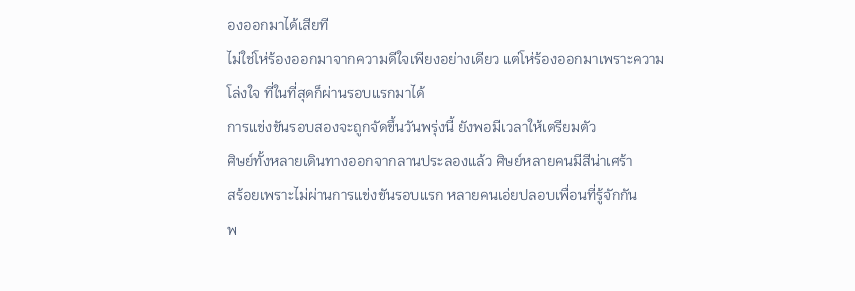องออกมาได้เสียที
ไม่ใช่โห่ร้องออกมาจากความดีใจเพียงอย่างเดียว แต่โห่ร้องออกมาเพราะความ
โล่งใจ ที่ในที่สุดก็ผ่านรอบแรกมาได้
การแข่งขันรอบสองจะถูกจัดขึ้นวันพรุ่งนี้ ยังพอมีเวลาให้เตรียมตัว
ศิษย์ทั้งหลายเดินทางออกจากลานประลองแล้ว ศิษย์หลายคนมีสีน่าเศร้า
สร้อยเพราะไม่ผ่านการแข่งขันรอบแรก หลายคนเอ่ยปลอบเพื่อนที่รู้จักกัน
พ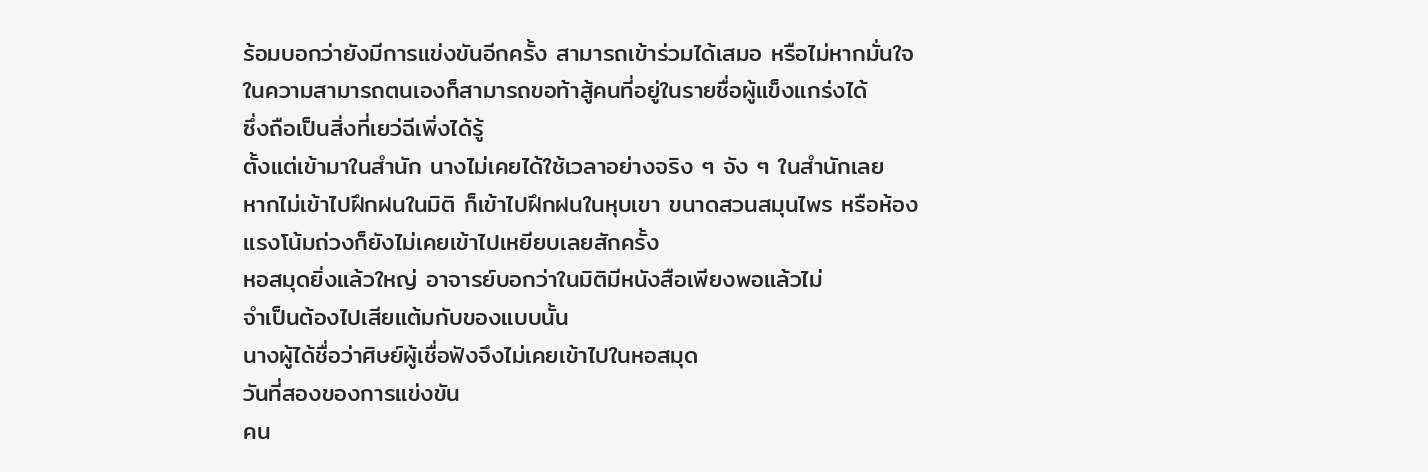ร้อมบอกว่ายังมีการแข่งขันอีกครั้ง สามารถเข้าร่วมได้เสมอ หรือไม่หากมั่นใจ
ในความสามารถตนเองก็สามารถขอท้าสู้คนที่อยู่ในรายชื่อผู้แข็งแกร่งได้
ซึ่งถือเป็นสิ่งที่เยว่ฉีเพิ่งได้รู้
ตั้งแต่เข้ามาในสำนัก นางไม่เคยได้ใช้เวลาอย่างจริง ๆ จัง ๆ ในสำนักเลย
หากไม่เข้าไปฝึกฝนในมิติ ก็เข้าไปฝึกฝนในหุบเขา ขนาดสวนสมุนไพร หรือห้อง
แรงโน้มถ่วงก็ยังไม่เคยเข้าไปเหยียบเลยสักครั้ง
หอสมุดยิ่งแล้วใหญ่ อาจารย์บอกว่าในมิติมีหนังสือเพียงพอแล้วไม่
จำเป็นต้องไปเสียแต้มกับของแบบนั้น
นางผู้ได้ชื่อว่าศิษย์ผู้เชื่อฟังจึงไม่เคยเข้าไปในหอสมุด
วันที่สองของการแข่งขัน
คน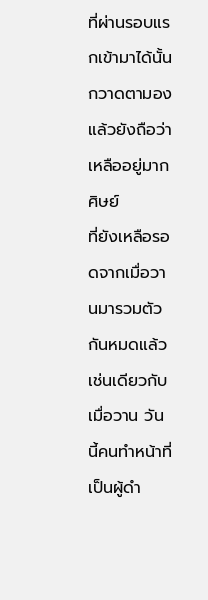ที่ผ่านรอบแรกเข้ามาได้นั้นกวาดตามองแล้วยังถือว่าเหลืออยู่มาก ศิษย์
ที่ยังเหลือรอดจากเมื่อวานมารวมตัวกันหมดแล้ว
เช่นเดียวกับเมื่อวาน วันนี้คนทำหน้าที่เป็นผู้ดำ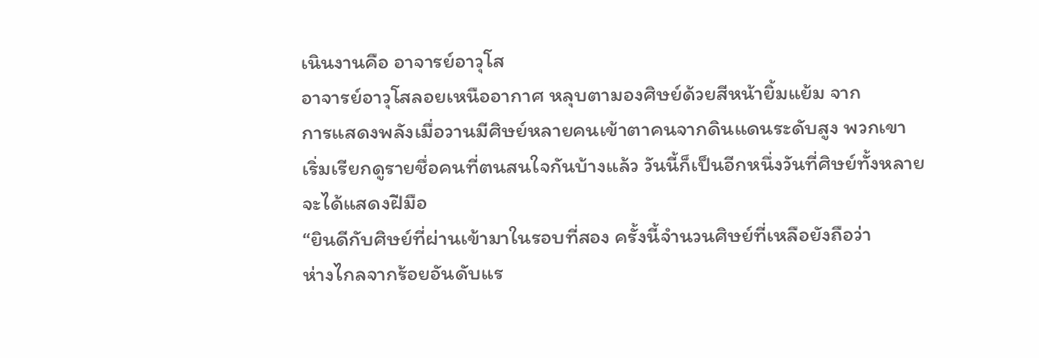เนินงานคือ อาจารย์อาวุโส
อาจารย์อาวุโสลอยเหนืออากาศ หลุบตามองศิษย์ด้วยสีหน้ายิ้มแย้ม จาก
การแสดงพลังเมื่อวานมีศิษย์หลายคนเข้าตาคนจากดินแดนระดับสูง พวกเขา
เริ่มเรียกดูรายชื่อคนที่ตนสนใจกันบ้างแล้ว วันนี้ก็เป็นอีกหนึ่งวันที่ศิษย์ทั้งหลาย
จะได้แสดงฝีมือ
“ยินดีกับศิษย์ที่ผ่านเข้ามาในรอบที่สอง ครั้งนี้จำนวนศิษย์ที่เหลือยังถือว่า
ห่างไกลจากร้อยอันดับแร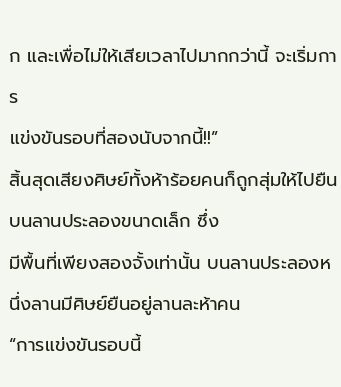ก และเพื่อไม่ให้เสียเวลาไปมากกว่านี้ จะเริ่มการ
แข่งขันรอบที่สองนับจากนี้!!”
สิ้นสุดเสียงศิษย์ทั้งห้าร้อยคนก็ถูกสุ่มให้ไปยืนบนลานประลองขนาดเล็ก ซึ่ง
มีพื้นที่เพียงสองจั้งเท่านั้น บนลานประลองหนึ่งลานมีศิษย์ยืนอยู่ลานละห้าคน
“การแข่งขันรอบนี้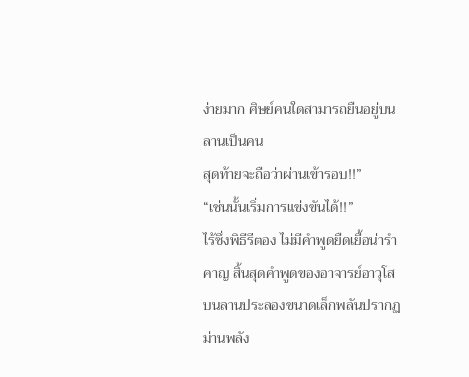ง่ายมาก ศิษย์คนใดสามารถยืนอยู่บนลานเป็นคน
สุดท้ายจะถือว่าผ่านเข้ารอบ!!”
“เช่นนั้นเริ่มการแข่งขันได้!!”
ไร้ซึ่งพิธีรีตอง ไม่มีคำพูดยืดเยื้อน่ารำคาญ สิ้นสุดคำพูดของอาจารย์อาวุโส
บนลานประลองขนาดเล็กพลันปรากฏม่านพลัง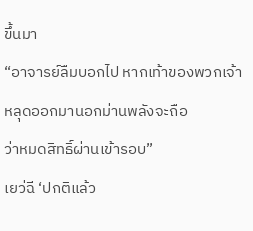ขึ้นมา
“อาจารย์ลืมบอกไป หากเท้าของพวกเจ้าหลุดออกมานอกม่านพลังจะถือ
ว่าหมดสิทธิ์ผ่านเข้ารอบ”
เยว่ฉี ‘ปกติแล้ว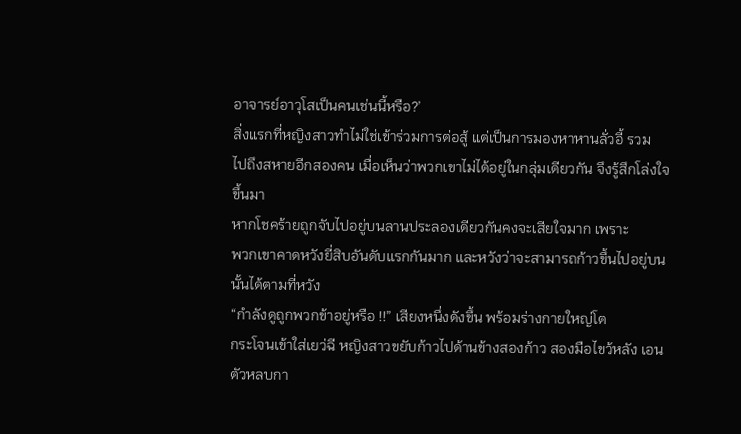อาจารย์อาวุโสเป็นคนเช่นนี้หรือ?’
สิ่งแรกที่หญิงสาวทำไม่ใช่เข้าร่วมการต่อสู้ แต่เป็นการมองหาหานลั่วอี้ รวม
ไปถึงสหายอีกสองคน เมื่อเห็นว่าพวกเขาไม่ได้อยู่ในกลุ่มเดียวกัน จึงรู้สึกโล่งใจ
ขึ้นมา
หากโชคร้ายถูกจับไปอยู่บนลานประลองเดียวกันคงจะเสียใจมาก เพราะ
พวกเขาคาดหวังยี่สิบอันดับแรกกันมาก และหวังว่าจะสามารถก้าวขึ้นไปอยู่บน
นั้นได้ตามที่หวัง
“กำลังดูถูกพวกข้าอยู่หรือ !!” เสียงหนึ่งดังขึ้น พร้อมร่างกายใหญ่โต
กระโจนเข้าใส่เยว่ฉี หญิงสาวขยับก้าวไปด้านข้างสองก้าว สองมือไขว้หลัง เอน
ตัวหลบกา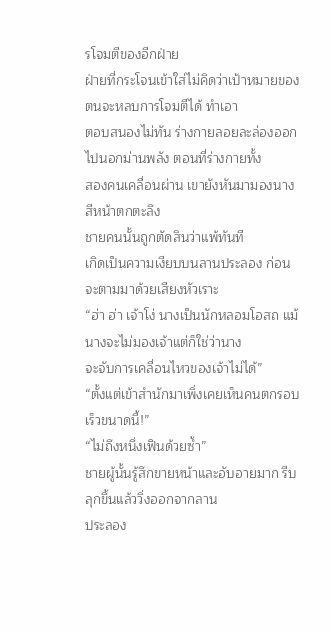รโจมตีของอีกฝ่าย
ฝ่ายที่กระโจนเข้าใส่ไม่คิดว่าเป้าหมายของตนจะหลบการโจมตีได้ ทำเอา
ตอบสนองไม่ทัน ร่างกายลอยละล่องออกไปนอกม่านพลัง ตอนที่ร่างกายทั้ง
สองคนเคลื่อนผ่าน เขายังหันมามองนาง สีหน้าตกตะลึง
ชายคนนั้นถูกตัดสินว่าแพ้ทันที
เกิดเป็นความเงียบบนลานประลอง ก่อนจะตามมาด้วยเสียงหัวเราะ
“ฮ่า ฮ่า เจ้าโง่ นางเป็นนักหลอมโอสถ แม้นางจะไม่มองเจ้าแต่ก็ใช่ว่านาง
จะจับการเคลื่อนไหวของเจ้าไม่ได้”
“ตั้งแต่เข้าสำนักมาเพิ่งเคยเห็นคนตกรอบเร็วขนาดนี้!”
“ไม่ถึงหนึ่งเฟินด้วยซ้ำ”
ชายผู้นั้นรู้สึกขายหน้าและอับอายมาก รีบลุกขึ้นแล้ววิ่งออกจากลาน
ประลอง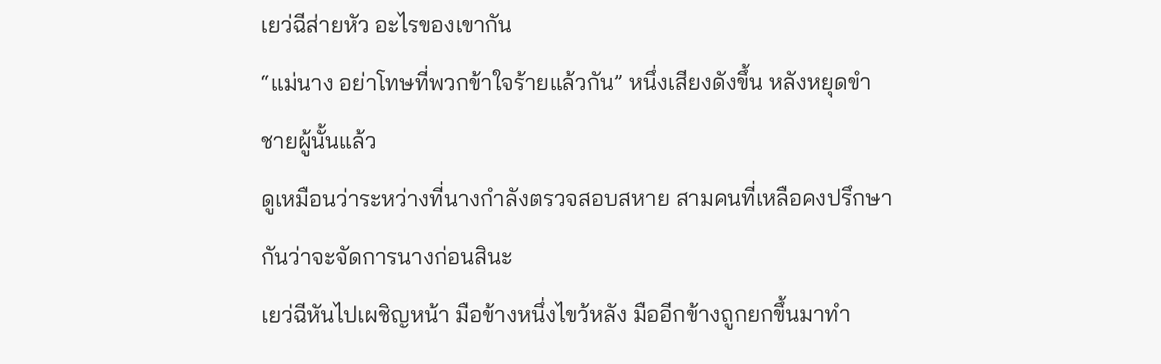เยว่ฉีส่ายหัว อะไรของเขากัน
“แม่นาง อย่าโทษที่พวกข้าใจร้ายแล้วกัน” หนึ่งเสียงดังขึ้น หลังหยุดขำ
ชายผู้นั้นแล้ว
ดูเหมือนว่าระหว่างที่นางกำลังตรวจสอบสหาย สามคนที่เหลือคงปรึกษา
กันว่าจะจัดการนางก่อนสินะ
เยว่ฉีหันไปเผชิญหน้า มือข้างหนึ่งไขว้หลัง มืออีกข้างถูกยกขึ้นมาทำ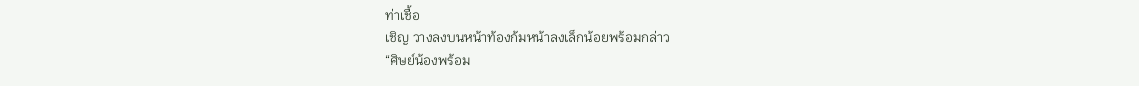ท่าเชื้อ
เชิญ วางลงบนหน้าท้องก้มหน้าลงเล็กน้อยพร้อมกล่าว
“ศิษย์น้องพร้อม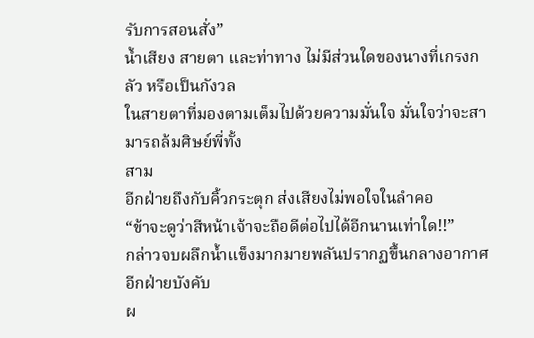รับการสอนสั่ง”
น้ำเสียง สายตา และท่าทาง ไม่มีส่วนใดของนางที่เกรงกลัว หรือเป็นกังวล
ในสายตาที่มองตามเต็มไปด้วยความมั่นใจ มั่นใจว่าจะสามารถล้มศิษย์พี่ทั้ง
สาม
อีกฝ่ายถึงกับคิ้วกระตุก ส่งเสียงไม่พอใจในลำคอ
“ข้าจะดูว่าสีหน้าเจ้าจะถือดีต่อไปได้อีกนานเท่าใด!!”
กล่าวจบผลึกน้ำแข็งมากมายพลันปรากฏขึ้นกลางอากาศ อีกฝ่ายบังคับ
ผ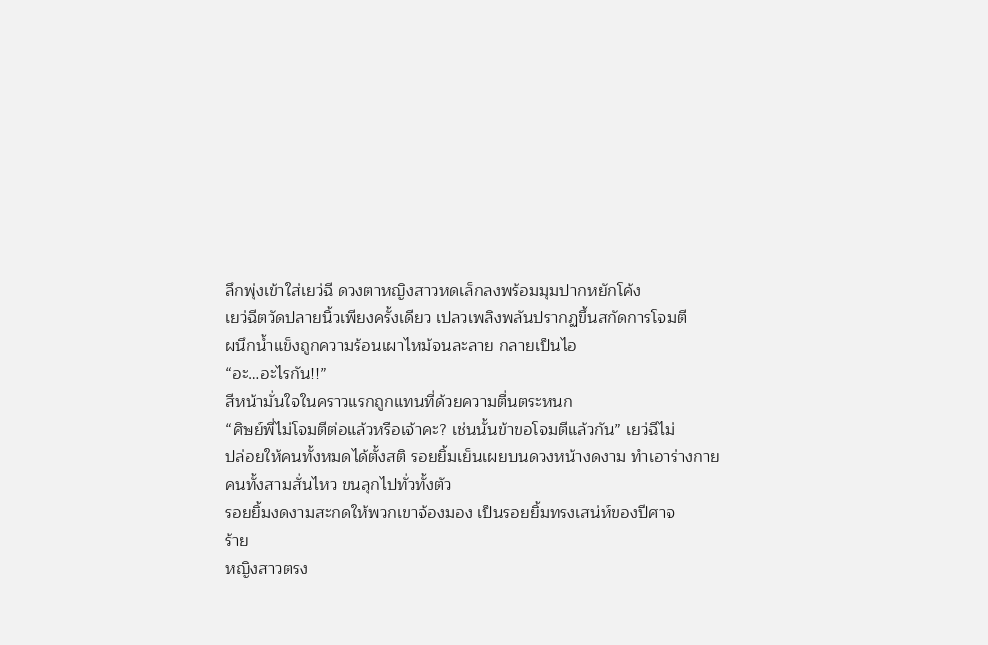ลึกพุ่งเข้าใส่เยว่ฉี ดวงตาหญิงสาวหดเล็กลงพร้อมมุมปากหยักโค้ง
เยว่ฉีตวัดปลายนิ้วเพียงครั้งเดียว เปลวเพลิงพลันปรากฏขึ้นสกัดการโจมตี
ผนึกน้ำแข็งถูกความร้อนเผาไหม้จนละลาย กลายเป็นไอ
“อะ…อะไรกัน!!”
สีหน้ามั่นใจในคราวแรกถูกแทนที่ด้วยความตื่นตระหนก
“ศิษย์พี่ไม่โจมตีต่อแล้วหรือเจ้าคะ? เช่นนั้นข้าขอโจมตีแล้วกัน” เยว่ฉีไม่
ปล่อยให้คนทั้งหมดได้ตั้งสติ รอยยิ้มเย็นเผยบนดวงหน้างดงาม ทำเอาร่างกาย
คนทั้งสามสั่นไหว ขนลุกไปทั่วทั้งตัว
รอยยิ้มงดงามสะกดให้พวกเขาจ้องมอง เป็นรอยยิ้มทรงเสน่ห์ของปีศาจ
ร้าย
หญิงสาวตรง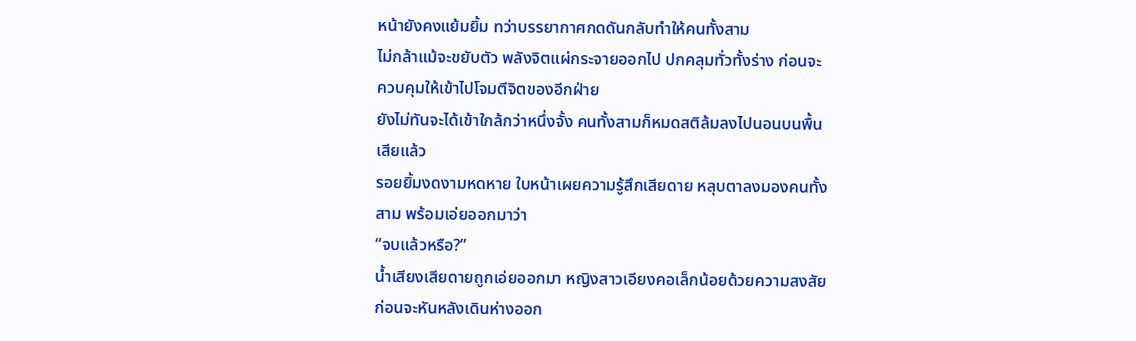หน้ายังคงแย้มยิ้ม ทว่าบรรยากาศกดดันกลับทำให้คนทั้งสาม
ไม่กล้าแม้จะขยับตัว พลังจิตแผ่กระจายออกไป ปกคลุมทั่วทั้งร่าง ก่อนจะ
ควบคุมให้เข้าไปโจมตีจิตของอีกฝ่าย
ยังไม่ทันจะได้เข้าใกล้กว่าหนึ่งจั้ง คนทั้งสามก็หมดสติล้มลงไปนอนบนพื้น
เสียแล้ว
รอยยิ้มงดงามหดหาย ใบหน้าเผยความรู้สึกเสียดาย หลุบตาลงมองคนทั้ง
สาม พร้อมเอ่ยออกมาว่า
“จบแล้วหรือ?”
น้ำเสียงเสียดายถูกเอ่ยออกมา หญิงสาวเอียงคอเล็กน้อยด้วยความสงสัย
ก่อนจะหันหลังเดินห่างออก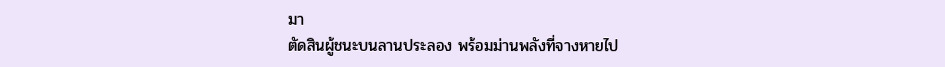มา
ตัดสินผู้ชนะบนลานประลอง พร้อมม่านพลังที่จางหายไป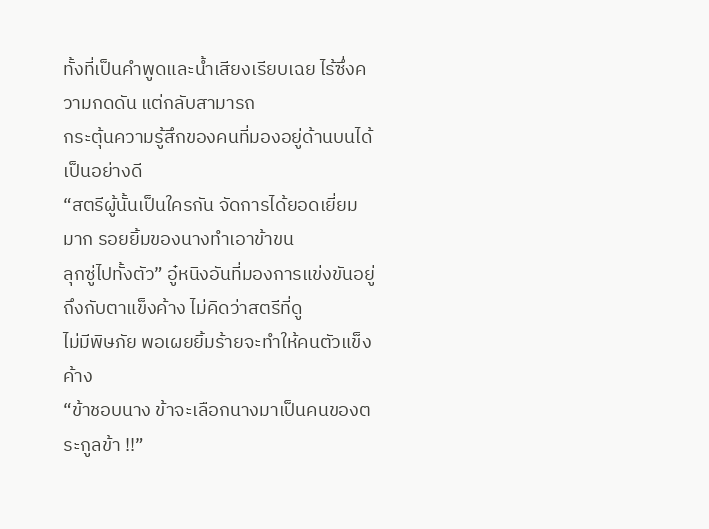ทั้งที่เป็นคำพูดและน้ำเสียงเรียบเฉย ไร้ซึ่งความกดดัน แต่กลับสามารถ
กระตุ้นความรู้สึกของคนที่มองอยู่ด้านบนได้เป็นอย่างดี
“สตรีผู้นั้นเป็นใครกัน จัดการได้ยอดเยี่ยมมาก รอยยิ้มของนางทำเอาข้าขน
ลุกซู่ไปทั้งตัว” อู๋หนิงอันที่มองการแข่งขันอยู่ถึงกับตาแข็งค้าง ไม่คิดว่าสตรีที่ดู
ไม่มีพิษภัย พอเผยยิ้มร้ายจะทำให้คนตัวแข็งค้าง
“ข้าชอบนาง ข้าจะเลือกนางมาเป็นคนของตระกูลข้า !!”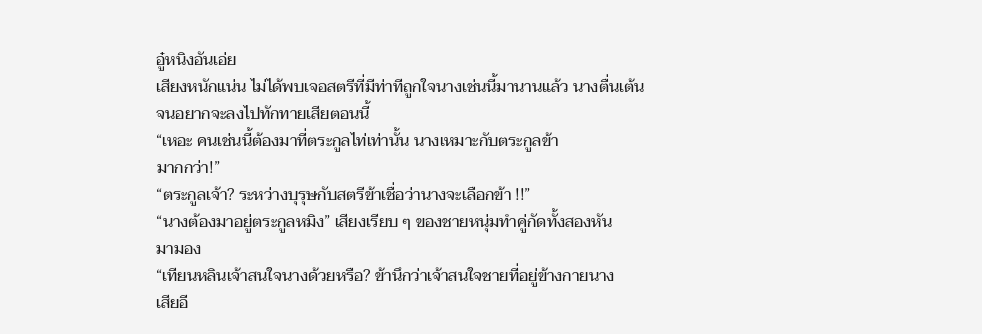อู๋หนิงอันเอ่ย
เสียงหนักแน่น ไม่ได้พบเจอสตรีที่มีท่าทีถูกใจนางเช่นนี้มานานแล้ว นางตื่นเต้น
จนอยากจะลงไปทักทายเสียตอนนี้
“เหอะ คนเช่นนี้ต้องมาที่ตระกูลไท่เท่านั้น นางเหมาะกับตระกูลข้า
มากกว่า!”
“ตระกูลเจ้า? ระหว่างบุรุษกับสตรีข้าเชื่อว่านางจะเลือกข้า !!”
“นางต้องมาอยู่ตระกูลหมิง” เสียงเรียบ ๆ ของชายหนุ่มทำคู่กัดทั้งสองหัน
มามอง
“เทียนหลินเจ้าสนใจนางด้วยหรือ? ข้านึกว่าเจ้าสนใจชายที่อยู่ข้างกายนาง
เสียอี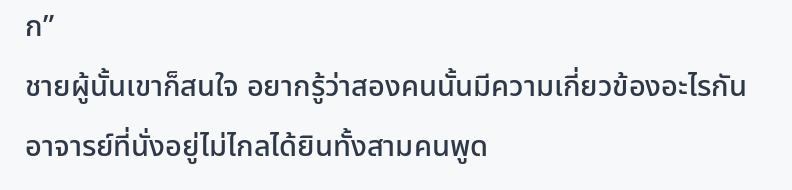ก”
ชายผู้นั้นเขาก็สนใจ อยากรู้ว่าสองคนนั้นมีความเกี่ยวข้องอะไรกัน
อาจารย์ที่นั่งอยู่ไม่ไกลได้ยินทั้งสามคนพูด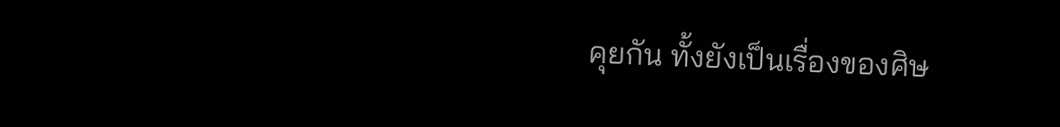คุยกัน ทั้งยังเป็นเรื่องของศิษ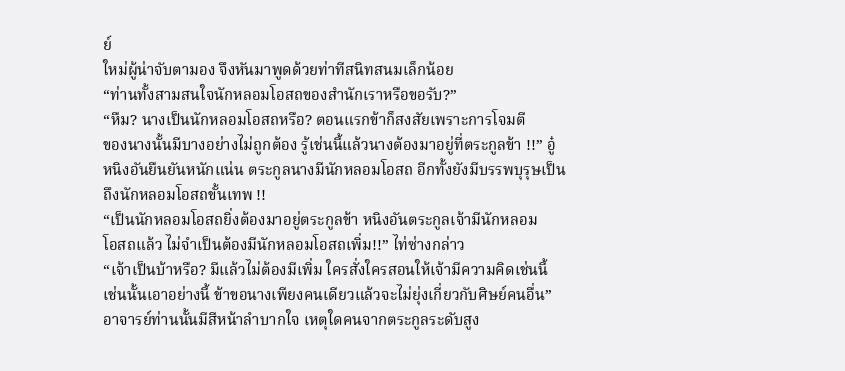ย์
ใหม่ผู้น่าจับตามอง จึงหันมาพูดด้วยท่าทีสนิทสนมเล็กน้อย
“ท่านทั้งสามสนใจนักหลอมโอสถของสำนักเราหรือขอรับ?”
“หืม? นางเป็นนักหลอมโอสถหรือ? ตอนแรกข้าก็สงสัยเพราะการโจมตี
ของนางนั้นมีบางอย่างไม่ถูกต้อง รู้เช่นนี้แล้วนางต้องมาอยู่ที่ตระกูลข้า !!” อู๋
หนิงอันยืนยันหนักแน่น ตระกูลนางมีนักหลอมโอสถ อีกทั้งยังมีบรรพบุรุษเป็น
ถึงนักหลอมโอสถขั้นเทพ !!
“เป็นนักหลอมโอสถยิ่งต้องมาอยู่ตระกูลข้า หนิงอันตระกูลเจ้ามีนักหลอม
โอสถแล้ว ไม่จำเป็นต้องมีนักหลอมโอสถเพิ่ม!!” ไท่ซ่างกล่าว
“เจ้าเป็นบ้าหรือ? มีแล้วไม่ต้องมีเพิ่ม ใครสั่งใครสอนให้เจ้ามีความคิดเช่นนี้
เช่นนั้นเอาอย่างนี้ ข้าขอนางเพียงคนเดียวแล้วจะไม่ยุ่งเกี่ยวกับศิษย์คนอื่น”
อาจารย์ท่านนั้นมีสีหน้าลำบากใจ เหตุใดคนจากตระกูลระดับสูง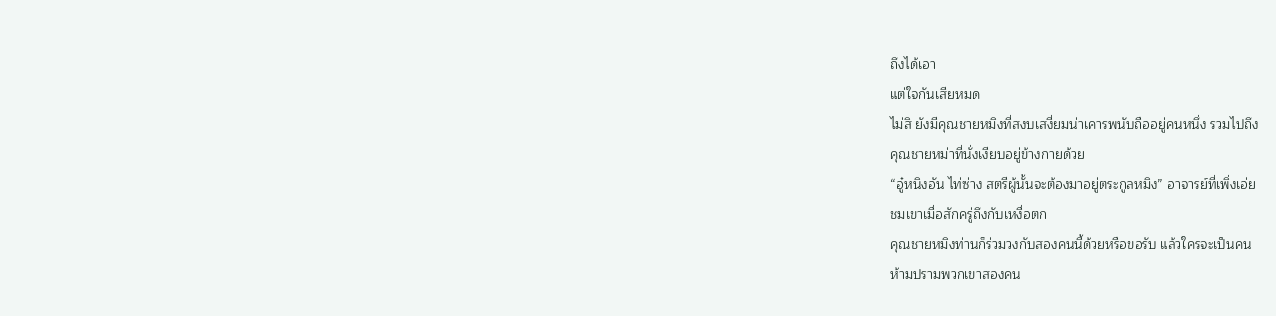ถึงได้เอา
แต่ใจกันเสียหมด
ไม่สิ ยังมีคุณชายหมิงที่สงบเสงี่ยมน่าเคารพนับถืออยู่คนหนึ่ง รวมไปถึง
คุณชายหม่าที่นั่งเงียบอยู่ข้างกายด้วย
“อู๋หนิงอัน ไท่ซ่าง สตรีผู้นั้นจะต้องมาอยู่ตระกูลหมิง” อาจารย์ที่เพิ่งเอ่ย
ชมเขาเมื่อสักครู่ถึงกับเหงื่อตก
คุณชายหมิงท่านก็ร่วมวงกับสองคนนี้ด้วยหรือขอรับ แล้วใครจะเป็นคน
ห้ามปรามพวกเขาสองคน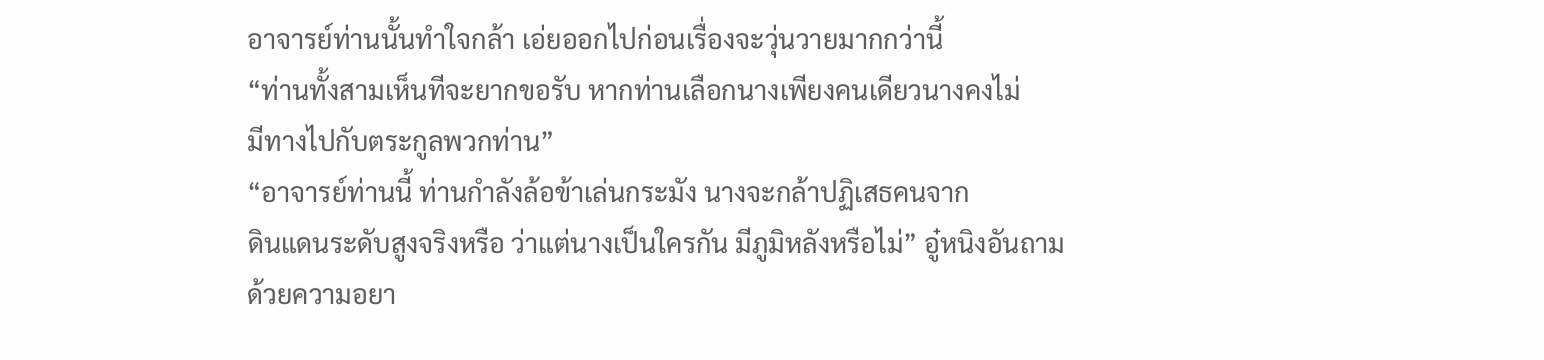อาจารย์ท่านนั้นทำใจกล้า เอ่ยออกไปก่อนเรื่องจะวุ่นวายมากกว่านี้
“ท่านทั้งสามเห็นทีจะยากขอรับ หากท่านเลือกนางเพียงคนเดียวนางคงไม่
มีทางไปกับตระกูลพวกท่าน”
“อาจารย์ท่านนี้ ท่านกำลังล้อข้าเล่นกระมัง นางจะกล้าปฏิเสธคนจาก
ดินแดนระดับสูงจริงหรือ ว่าแต่นางเป็นใครกัน มีภูมิหลังหรือไม่” อู๋หนิงอันถาม
ด้วยความอยา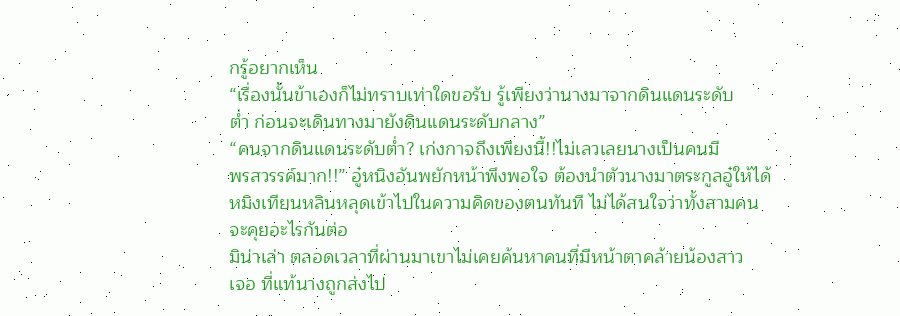กรู้อยากเห็น
“เรื่องนั้นข้าเองก็ไม่ทราบเท่าใดขอรับ รู้เพียงว่านางมาจากดินแดนระดับ
ต่ำ ก่อนจะเดินทางมายังดินแดนระดับกลาง”
“คนจากดินแดนระดับต่ำ? เก่งกาจถึงเพียงนี้!!ไม่เลวเลยนางเป็นคนมี
พรสวรรค์มาก!!” อู๋หนิงอันพยักหน้าพึงพอใจ ต้องนำตัวนางมาตระกูลอู๋ให้ได้
หมิงเทียนหลินหลุดเข้าไปในความคิดของตนทันที ไม่ได้สนใจว่าทั้งสามคน
จะคุยอะไรกันต่อ
มิน่าเล่า ตลอดเวลาที่ผ่านมาเขาไม่เคยค้นหาคนที่มีหน้าตาคล้ายน้องสาว
เจอ ที่แท้นางถูกส่งไป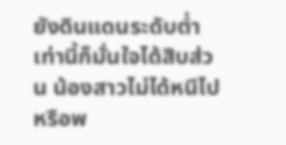ยังดินแดนระดับต่ำ
เท่านี้ก็มั่นใจได้สิบส่วน น้องสาวไม่ได้หนีไปหรือพ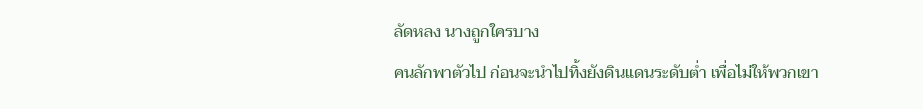ลัดหลง นางถูกใครบาง
คนลักพาตัวไป ก่อนจะนำไปทิ้งยังดินแดนระดับต่ำ เพื่อไม่ให้พวกเขา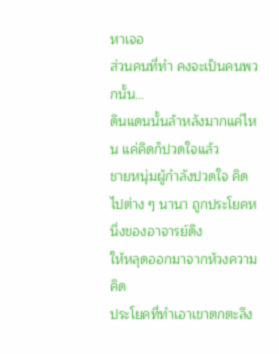หาเจอ
ส่วนคนที่ทำ คงจะเป็นคนพวกนั้น…
ดินแดนนั้นล้าหลังมากแค่ไหน แค่คิดก็ปวดใจแล้ว
ชายหนุ่มผู้กำลังปวดใจ คิดไปต่าง ๆ นานา ถูกประโยคหนึ่งของอาจารย์ดึง
ให้หลุดออกมาจากห้วงความคิด
ประโยคที่ทำเอาเขาตกตะลึง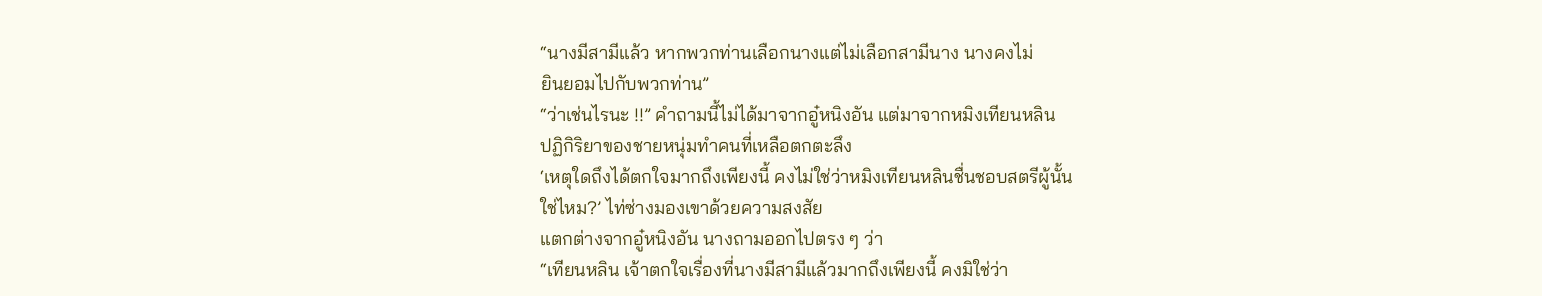“นางมีสามีแล้ว หากพวกท่านเลือกนางแต่ไม่เลือกสามีนาง นางคงไม่
ยินยอมไปกับพวกท่าน”
“ว่าเช่นไรนะ !!” คำถามนี้ไม่ได้มาจากอู๋หนิงอัน แต่มาจากหมิงเทียนหลิน
ปฏิกิริยาของชายหนุ่มทำคนที่เหลือตกตะลึง
‘เหตุใดถึงได้ตกใจมากถึงเพียงนี้ คงไม่ใช่ว่าหมิงเทียนหลินชื่นชอบสตรีผู้นั้น
ใช่ไหม?’ ไท่ซ่างมองเขาด้วยความสงสัย
แตกต่างจากอู๋หนิงอัน นางถามออกไปตรง ๆ ว่า
“เทียนหลิน เจ้าตกใจเรื่องที่นางมีสามีแล้วมากถึงเพียงนี้ คงมิใช่ว่า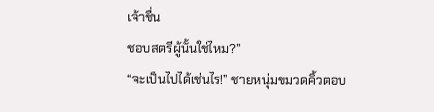เจ้าชื่น
ชอบสตรีผู้นั้นใช่ไหม?”
“จะเป็นไปได้เช่นไร!” ชายหนุ่มขมวดคิ้วตอบ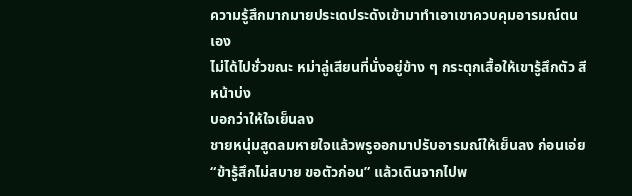ความรู้สึกมากมายประเดประดังเข้ามาทำเอาเขาควบคุมอารมณ์ตนเอง
ไม่ได้ไปชั่วขณะ หม่าลู่เสียนที่นั่งอยู่ข้าง ๆ กระตุกเสื้อให้เขารู้สึกตัว สีหน้าบ่ง
บอกว่าให้ใจเย็นลง
ชายหนุ่มสูดลมหายใจแล้วพรูออกมาปรับอารมณ์ให้เย็นลง ก่อนเอ่ย
“ข้ารู้สึกไม่สบาย ขอตัวก่อน” แล้วเดินจากไปพ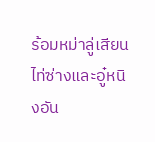ร้อมหม่าลู่เสียน
ไท่ซ่างและอู๋หนิงอัน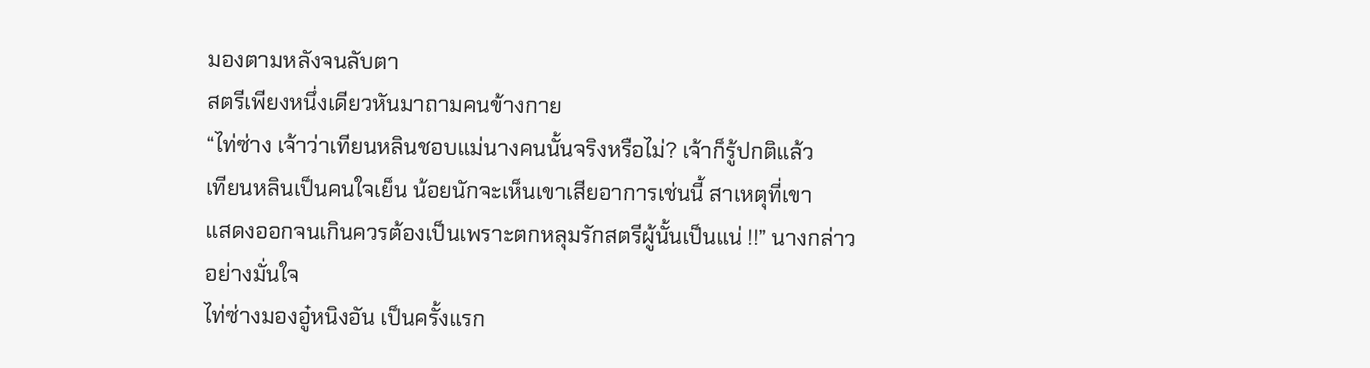มองตามหลังจนลับตา
สตรีเพียงหนึ่งเดียวหันมาถามคนข้างกาย
“ไท่ซ่าง เจ้าว่าเทียนหลินชอบแม่นางคนนั้นจริงหรือไม่? เจ้าก็รู้ปกติแล้ว
เทียนหลินเป็นคนใจเย็น น้อยนักจะเห็นเขาเสียอาการเช่นนี้ สาเหตุที่เขา
แสดงออกจนเกินควรต้องเป็นเพราะตกหลุมรักสตรีผู้นั้นเป็นแน่ !!” นางกล่าว
อย่างมั่นใจ
ไท่ซ่างมองอู๋หนิงอัน เป็นครั้งแรก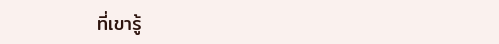ที่เขารู้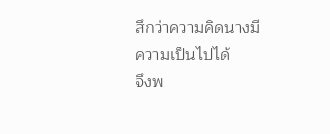สึกว่าความคิดนางมีความเป็นไปได้
จึงพ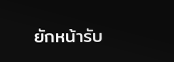ยักหน้ารับ